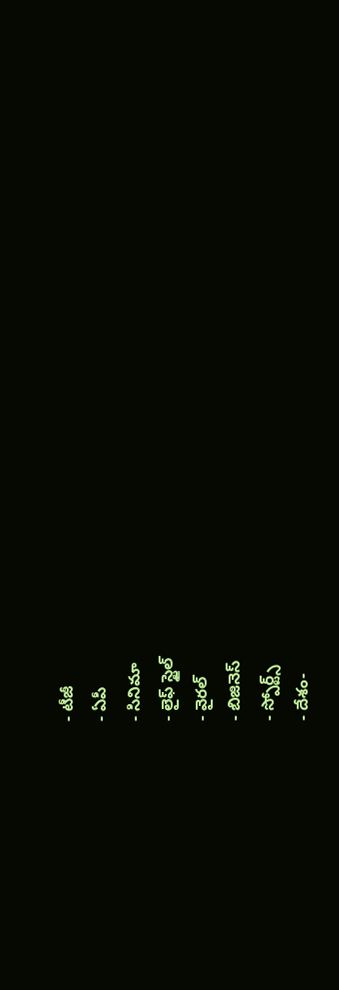- టీజీ
- ఏపీ
- సినిమా
- లైఫ్ స్టైల్
- వైరల్
- బిజినెస్
- స్పోర్ట్స్
- దేశం-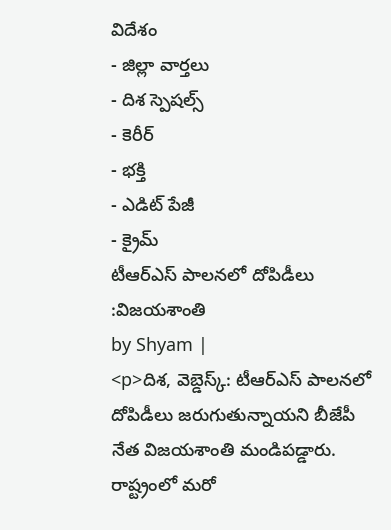విదేశం
- జిల్లా వార్తలు
- దిశ స్పెషల్స్
- కెరీర్
- భక్తి
- ఎడిట్ పేజీ
- క్రైమ్
టీఆర్ఎస్ పాలనలో దోపిడీలు :విజయశాంతి
by Shyam |
<p>దిశ, వెబ్డెస్క్: టీఆర్ఎస్ పాలనలో దోపిడీలు జరుగుతున్నాయని బీజేపీ నేత విజయశాంతి మండిపడ్డారు. రాష్ట్రంలో మరో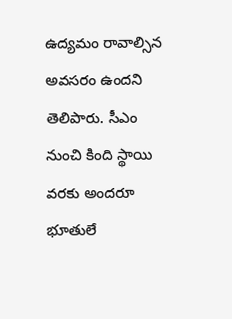ఉద్యమం రావాల్సిన అవసరం ఉందని తెలిపారు. సీఎం నుంచి కింది స్థాయి వరకు అందరూ భూతులే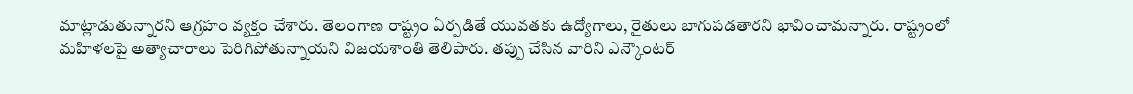మాట్లాడుతున్నారని ఆగ్రహం వ్యక్తం చేశారు. తెలంగాణ రాష్ట్రం ఏర్పడితే యువతకు ఉద్యోగాలు, రైతులు బాగుపడతారని భావించామన్నారు. రాష్ట్రంలో మహిళలపై అత్యాచారాలు పెరిగిపోతున్నాయని విజయశాంతి తెలిపారు. తప్పు చేసిన వారిని ఎన్కౌంటర్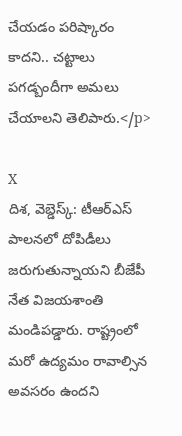చేయడం పరిష్కారం కాదని.. చట్టాలు పగడ్బందీగా అమలు చేయాలని తెలిపారు.</p>

X
దిశ, వెబ్డెస్క్: టీఆర్ఎస్ పాలనలో దోపిడీలు జరుగుతున్నాయని బీజేపీ నేత విజయశాంతి మండిపడ్డారు. రాష్ట్రంలో మరో ఉద్యమం రావాల్సిన అవసరం ఉందని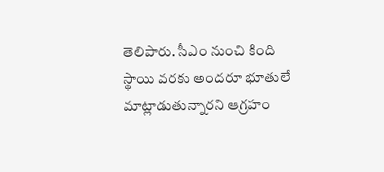తెలిపారు. సీఎం నుంచి కింది స్థాయి వరకు అందరూ భూతులే మాట్లాడుతున్నారని ఆగ్రహం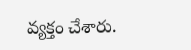వ్యక్తం చేశారు.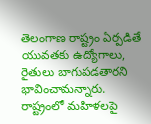తెలంగాణ రాష్ట్రం ఏర్పడితే యువతకు ఉద్యోగాలు, రైతులు బాగుపడతారని భావించామన్నారు. రాష్ట్రంలో మహిళలపై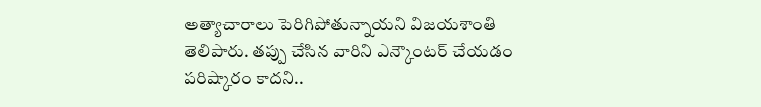అత్యాచారాలు పెరిగిపోతున్నాయని విజయశాంతి తెలిపారు. తప్పు చేసిన వారిని ఎన్కౌంటర్ చేయడం పరిష్కారం కాదని..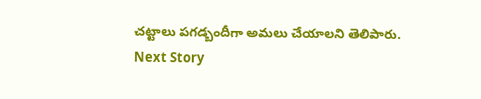చట్టాలు పగడ్బందీగా అమలు చేయాలని తెలిపారు.
Next Story